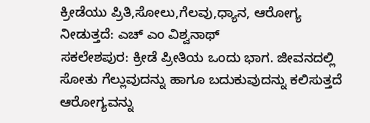ಕ್ರೀಡೆಯು ಪ್ರಿತಿ,ಸೋಲು,ಗೆಲವು,ಧ್ಯಾನ, ಆರೋಗ್ಯ ನೀಡುತ್ತದೆ: ಎಚ್ ಎಂ ವಿಶ್ವನಾಥ್
ಸಕಲೇಶಪುರ: ಕ್ರೀಡೆ ಪ್ರೀತಿಯ ಒಂದು ಭಾಗ. ಜೀವನದಲ್ಲಿ ಸೋತು ಗೆಲ್ಲುವುದನ್ನು ಹಾಗೂ ಬದುಕುವುದನ್ನು ಕಲಿಸುತ್ತದೆ ಆರೋಗ್ಯವನ್ನು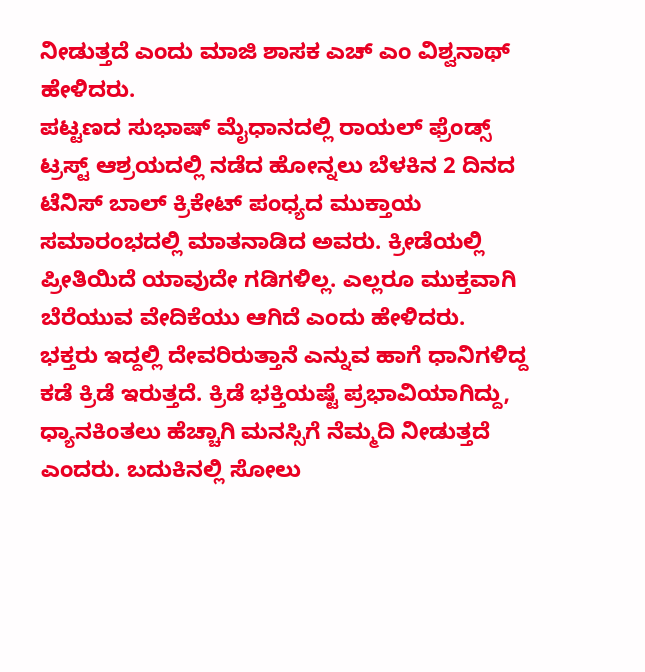ನೀಡುತ್ತದೆ ಎಂದು ಮಾಜಿ ಶಾಸಕ ಎಚ್ ಎಂ ವಿಶ್ವನಾಥ್ ಹೇಳಿದರು.
ಪಟ್ಟಣದ ಸುಭಾಷ್ ಮೈಧಾನದಲ್ಲಿ ರಾಯಲ್ ಫ್ರೆಂಡ್ಸ್ ಟ್ರಸ್ಟ್ ಆಶ್ರಯದಲ್ಲಿ ನಡೆದ ಹೋನ್ನಲು ಬೆಳಕಿನ 2 ದಿನದ ಟೆನಿಸ್ ಬಾಲ್ ಕ್ರಿಕೇಟ್ ಪಂಧ್ಯದ ಮುಕ್ತಾಯ ಸಮಾರಂಭದಲ್ಲಿ ಮಾತನಾಡಿದ ಅವರು. ಕ್ರೀಡೆಯಲ್ಲಿ ಪ್ರೀತಿಯಿದೆ ಯಾವುದೇ ಗಡಿಗಳಿಲ್ಲ. ಎಲ್ಲರೂ ಮುಕ್ತವಾಗಿ ಬೆರೆಯುವ ವೇದಿಕೆಯು ಆಗಿದೆ ಎಂದು ಹೇಳಿದರು.
ಭಕ್ತರು ಇದ್ದಲ್ಲಿ ದೇವರಿರುತ್ತಾನೆ ಎನ್ನುವ ಹಾಗೆ ಧಾನಿಗಳಿದ್ದ ಕಡೆ ಕ್ರಿಡೆ ಇರುತ್ತದೆ. ಕ್ರಿಡೆ ಭಕ್ತಿಯಷ್ಟೆ ಪ್ರಭಾವಿಯಾಗಿದ್ದು, ಧ್ಯಾನಕಿಂತಲು ಹೆಚ್ಚಾಗಿ ಮನಸ್ಸಿಗೆ ನೆಮ್ಮದಿ ನೀಡುತ್ತದೆ ಎಂದರು. ಬದುಕಿನಲ್ಲಿ ಸೋಲು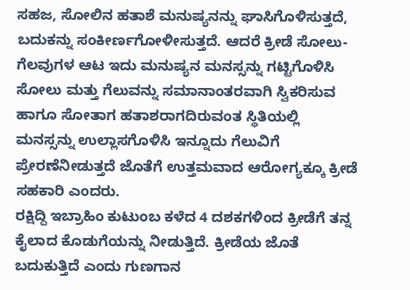ಸಹಜ, ಸೋಲಿನ ಹತಾಶೆ ಮನುಷ್ಯನನ್ನು ಘಾಸಿಗೊಳಿಸುತ್ತದೆ, ಬದುಕನ್ನು ಸಂಕೀರ್ಣಗೋಳೀಸುತ್ತದೆ. ಆದರೆ ಕ್ರೀಡೆ ಸೋಲು-ಗೆಲವುಗಳ ಆಟ ಇದು ಮನುಷ್ಯನ ಮನಸ್ಸನ್ನು ಗಟ್ಟಿಗೊಳಿಸಿ ಸೋಲು ಮತ್ತು ಗೆಲುವನ್ನು ಸಮಾನಾಂತರವಾಗಿ ಸ್ವಿಕರಿಸುವ ಹಾಗೂ ಸೋತಾಗ ಹತಾಶರಾಗದಿರುವಂತ ಸ್ಥಿತಿಯಲ್ಲಿ ಮನಸ್ಸನ್ನು ಉಲ್ಲಾಸಗೊಳಿಸಿ ಇನ್ನೂದು ಗೆಲುವಿಗೆ ಪ್ರೇರಣೆನೀಡುತ್ತದೆ ಜೊತೆಗೆ ಉತ್ತಮವಾದ ಆರೋಗ್ಯಕ್ಕೂ ಕ್ರೀಡೆ ಸಹಕಾರಿ ಎಂದರು.
ರಕ್ಷಿದ್ದಿ ಇಬ್ರಾಹಿಂ ಕುಟುಂಬ ಕಳೆದ 4 ದಶಕಗಳಿಂದ ಕ್ರೀಡೆಗೆ ತನ್ನ ಕೈಲಾದ ಕೊಡುಗೆಯನ್ನು ನೀಡುತ್ತಿದೆ. ಕ್ರೀಡೆಯ ಜೊತೆ ಬದುಕುತ್ತಿದೆ ಎಂದು ಗುಣಗಾನ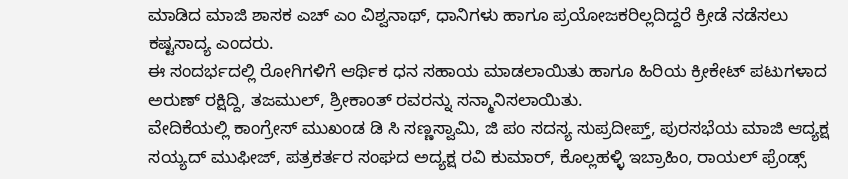ಮಾಡಿದ ಮಾಜಿ ಶಾಸಕ ಎಚ್ ಎಂ ವಿಶ್ವನಾಥ್, ಧಾನಿಗಳು ಹಾಗೂ ಪ್ರಯೋಜಕರಿಲ್ಲದಿದ್ದರೆ ಕ್ರೀಡೆ ನಡೆಸಲು ಕಷ್ಟಸಾದ್ಯ ಎಂದರು.
ಈ ಸಂದರ್ಭದಲ್ಲಿ ರೋಗಿಗಳಿಗೆ ಆರ್ಥಿಕ ಧನ ಸಹಾಯ ಮಾಡಲಾಯಿತು ಹಾಗೂ ಹಿರಿಯ ಕ್ರೀಕೇಟ್ ಪಟುಗಳಾದ ಅರುಣ್ ರಕ್ಷಿದ್ದಿ, ತಜಮುಲ್, ಶ್ರೀಕಾಂತ್ ರವರನ್ನು ಸನ್ಮಾನಿಸಲಾಯಿತು.
ವೇದಿಕೆಯಲ್ಲಿ ಕಾಂಗ್ರೇಸ್ ಮುಖಂಡ ಡಿ ಸಿ ಸಣ್ಣಸ್ವಾಮಿ, ಜಿ ಪಂ ಸದಸ್ಯ ಸುಪ್ರದೀಪ್ತ್, ಪುರಸಭೆಯ ಮಾಜಿ ಆದ್ಯಕ್ಷ ಸಯ್ಯದ್ ಮುಫೀಜ್, ಪತ್ರಕರ್ತರ ಸಂಘದ ಅದ್ಯಕ್ಷ ರವಿ ಕುಮಾರ್, ಕೊಲ್ಲಹಳ್ಳಿ ಇಬ್ರಾಹಿಂ, ರಾಯಲ್ ಫ್ರೆಂಡ್ಸ್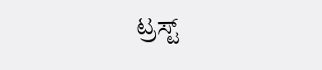ಟ್ರಸ್ಟ್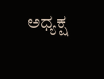ಅಧ್ಯಕ್ಷ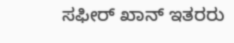ಸಫೀರ್ ಖಾನ್ ಇತರರು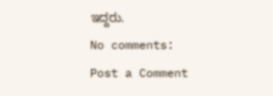ಇದ್ದರು.
No comments:
Post a Comment